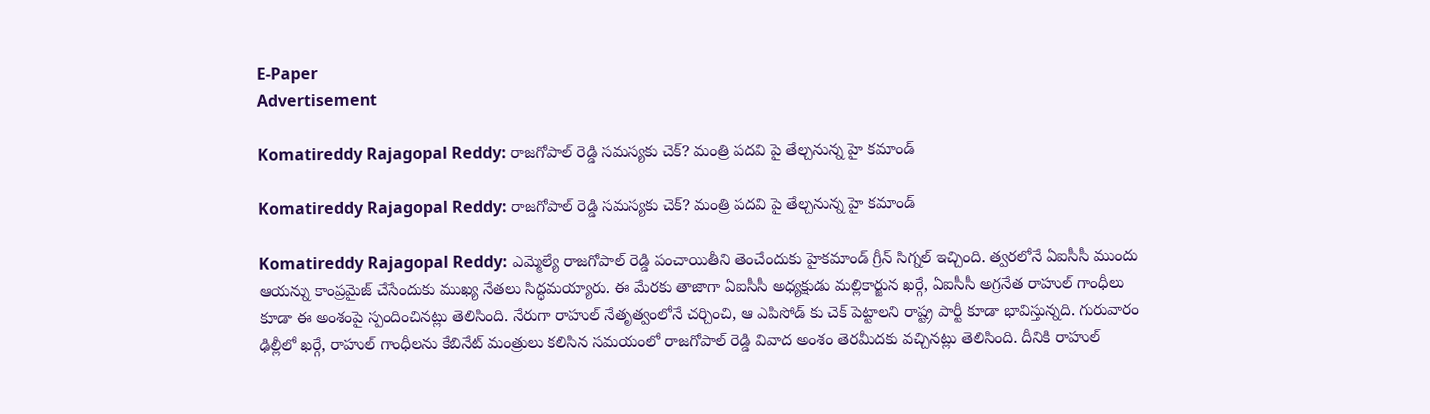E-Paper
Advertisement

Komatireddy Rajagopal Reddy: రాజగోపాల్ రెడ్డి సమస్యకు చెక్? మంత్రి పదవి పై తేల్చనున్న హై కమాండ్

Komatireddy Rajagopal Reddy: రాజగోపాల్ రెడ్డి సమస్యకు చెక్? మంత్రి పదవి పై తేల్చనున్న హై కమాండ్

Komatireddy Rajagopal Reddy: ఎమ్మెల్యే రాజగోపాల్ రెడ్డి పంచాయితీని తెంచేందుకు హైకమాండ్ గ్రీన్ సిగ్నల్ ఇచ్చింది. త్వరలోనే ఏఐసీసీ ముందు ఆయన్ను కాంప్రమైజ్ చేసేందుకు ముఖ్య నేతలు సిద్ధమయ్యారు. ఈ మేరకు తాజాగా ఏఐసీసీ అధ్యక్షుడు మల్లికార్జున ఖర్గే, ఏఐసీసీ అగ్రనేత రాహుల్ గాంధీలు కూడా ఈ అంశంపై స్పందించినట్లు తెలిసింది. నేరుగా రాహుల్ నేతృత్వంలోనే చర్చించి, ఆ ఎపిసోడ్ కు చెక్ పెట్టాలని రాష్ట్ర పార్టీ కూడా భావిస్తున్నది. గురువారం ఢిల్లీలో ఖర్గే, రాహుల్ గాంధీలను కేబినేట్ మంత్రులు కలిసిన సమయంలో రాజగోపాల్ రెడ్డి వివాద అంశం తెరమీదకు వచ్చినట్లు తెలిసింది. దీనికి రాహుల్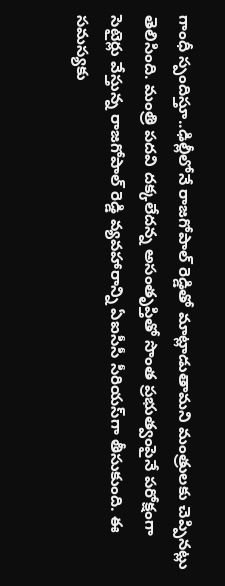గాంధీ స్పందిస్తూ..ఢిల్లీలోనే రాజగోపాల్ రెడ్డితో మాట్లాడుతామని మంత్రులకు చెప్పినట్లు తెలిసింది. మంత్రి పదవి దక్కలేదన్న అసంతృప్తితో సొంత ప్రభుత్వంపైనే పరోక్షంగా సెటైర్లు వేస్తున్న రాజగోపాల్ రెడ్డి వ్యవహారాన్ని ఏఐసీసీ సీరియస్‌గా తీసుకుంది. ఈ సమస్యకు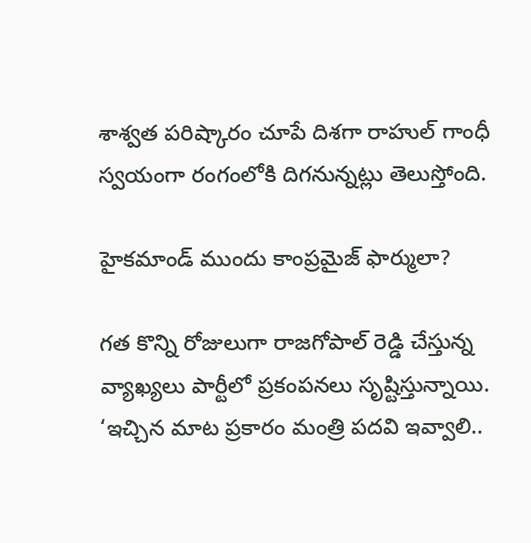శాశ్వత పరిష్కారం చూపే దిశగా రాహుల్ గాంధీ స్వయంగా రంగంలోకి దిగనున్నట్లు తెలుస్తోంది.

హైకమాండ్ ముందు కాంప్రమైజ్ ఫార్ములా?

గత కొన్ని రోజులుగా రాజగోపాల్ రెడ్డి చేస్తున్న వ్యాఖ్యలు పార్టీలో ప్రకంపనలు సృష్టిస్తున్నాయి. ‘ఇచ్చిన మాట ప్రకారం మంత్రి పదవి ఇవ్వాలి..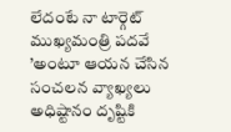లేదంటే నా టార్గెట్ ముఖ్యమంత్రి పదవే ’అంటూ ఆయన చేసిన సంచలన వ్యాఖ్యలు అధిష్టానం దృష్టికి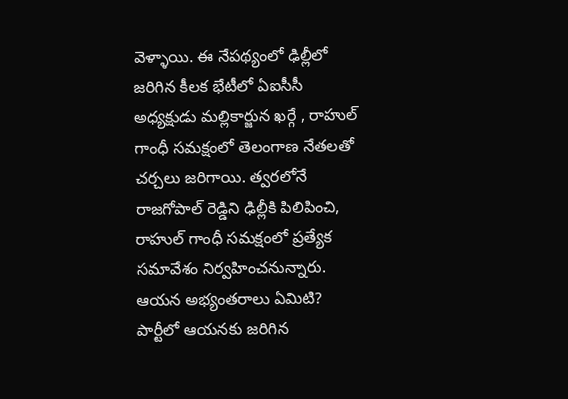వెళ్ళాయి. ఈ నేపథ్యంలో ఢిల్లీలో జరిగిన కీలక భేటీలో ఏఐసీసీ అధ్యక్షుడు మల్లికార్జున ఖర్గే , రాహుల్ గాంధీ సమక్షంలో తెలంగాణ నేతలతో చర్చలు జరిగాయి. త్వరలోనే రాజగోపాల్ రెడ్డిని ఢిల్లీకి పిలిపించి, రాహుల్ గాంధీ సమక్షంలో ప్రత్యేక సమావేశం నిర్వహించనున్నారు. ఆయన అభ్యంతరాలు ఏమిటి? పార్టీలో ఆయనకు జరిగిన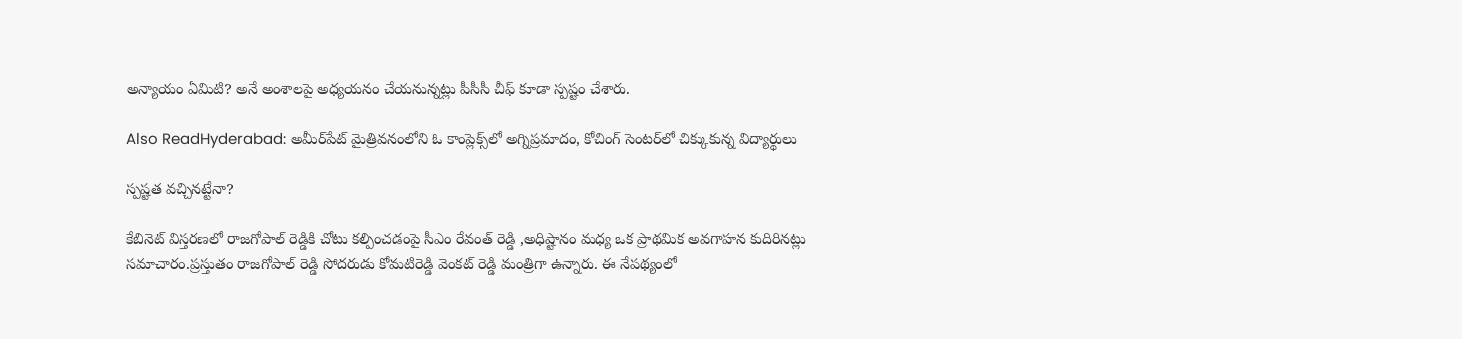అన్యాయం ఏమిటి? అనే అంశాలపై అధ్యయనం చేయనున్నట్లు పీసీసీ చీఫ్ కూడా స్పష్టం చేశారు.

Also ReadHyderabad: అమీర్‌పేట్ మైత్రివనంలోని ఓ కాంప్లెక్స్‌లో అగ్నిప్రమాదం, కోచింగ్ సెంటర్‌లో చిక్కుకున్న విద్యార్థులు

స్పష్టత వచ్చినట్టేనా?

కేబినెట్ విస్తరణలో రాజగోపాల్ రెడ్డికి చోటు కల్పించడంపై సీఎం రేవంత్ రెడ్డి ,అధిష్టానం మధ్య ఒక ప్రాథమిక అవగాహన కుదిరినట్లు సమాచారం.ప్రస్తుతం రాజగోపాల్ రెడ్డి సోదరుడు కోమటిరెడ్డి వెంకట్ రెడ్డి మంత్రిగా ఉన్నారు. ఈ నేపథ్యంలో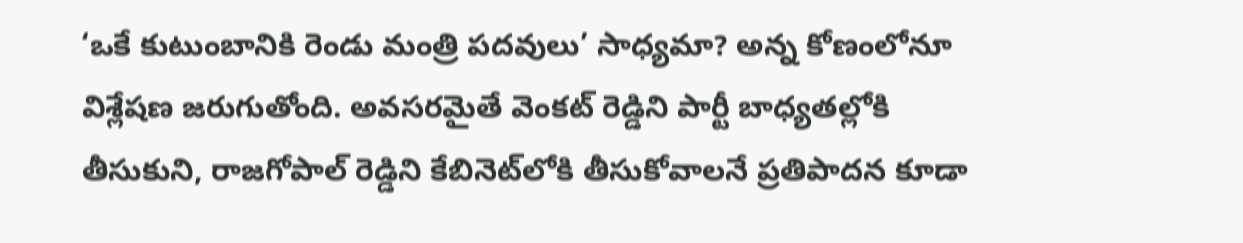‘ఒకే కుటుంబానికి రెండు మంత్రి పదవులు’ సాధ్యమా? అన్న కోణంలోనూ విశ్లేషణ జరుగుతోంది. అవసరమైతే వెంకట్ రెడ్డిని పార్టీ బాధ్యతల్లోకి తీసుకుని, రాజగోపాల్ రెడ్డిని కేబినెట్‌లోకి తీసుకోవాలనే ప్రతిపాదన కూడా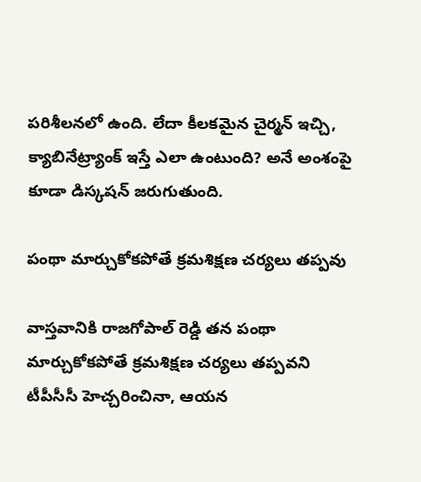పరిశీలనలో ఉంది. లేదా కీలకమైన చైర్మన్ ఇచ్చి, క్యాబినేట్ర్యాంక్ ఇస్తే ఎలా ఉంటుంది? అనే అంశంపై కూడా డిస్కషన్ జరుగుతుంది.

పంథా మార్చుకోకపోతే క్రమశిక్షణ చర్యలు తప్పవు

వాస్తవానికి రాజగోపాల్ రెడ్డి తన పంథా మార్చుకోకపోతే క్రమశిక్షణ చర్యలు తప్పవని టీపీసీసీ హెచ్చరించినా, ఆయన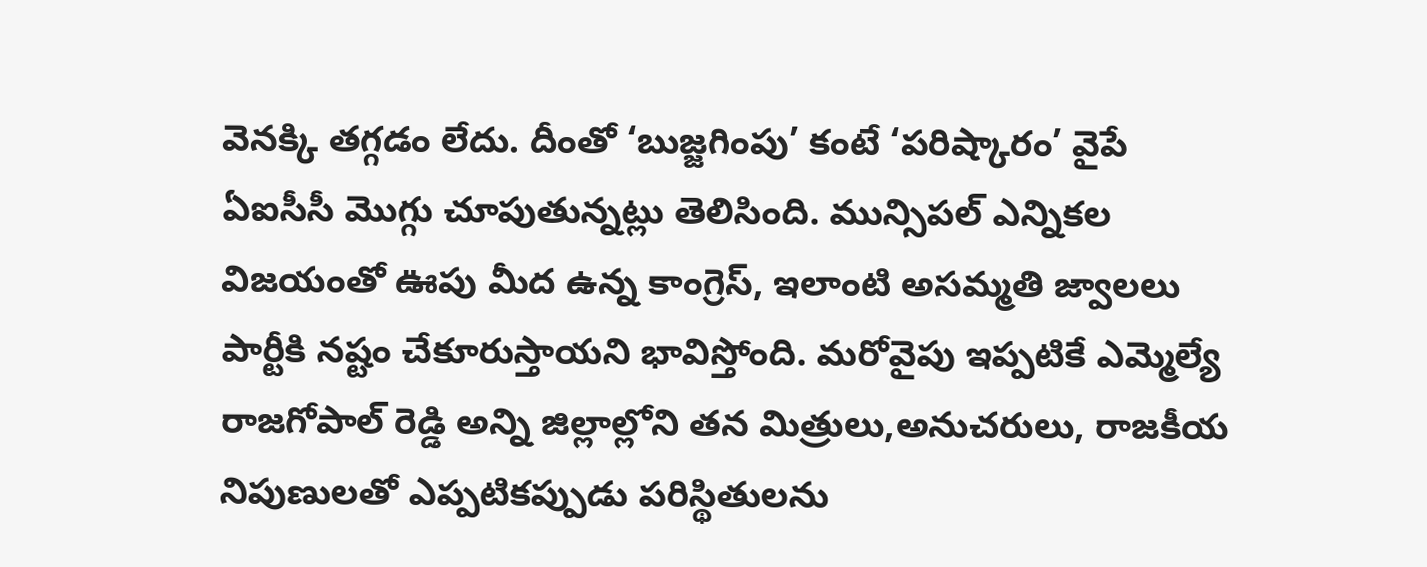వెనక్కి తగ్గడం లేదు. దీంతో ‘బుజ్జగింపు’ కంటే ‘పరిష్కారం’ వైపే ఏఐసీసీ మొగ్గు చూపుతున్నట్లు తెలిసింది. మున్సిపల్ ఎన్నికల విజయంతో ఊపు మీద ఉన్న కాంగ్రెస్, ఇలాంటి అసమ్మతి జ్వాలలు పార్టీకి నష్టం చేకూరుస్తాయని భావిస్తోంది. మరోవైపు ఇప్పటికే ఎమ్మెల్యే రాజగోపాల్ రెడ్డి అన్ని జిల్లాల్లోని తన మిత్రులు,అనుచరులు, రాజకీయ నిపుణులతో ఎప్పటికప్పుడు పరిస్థితులను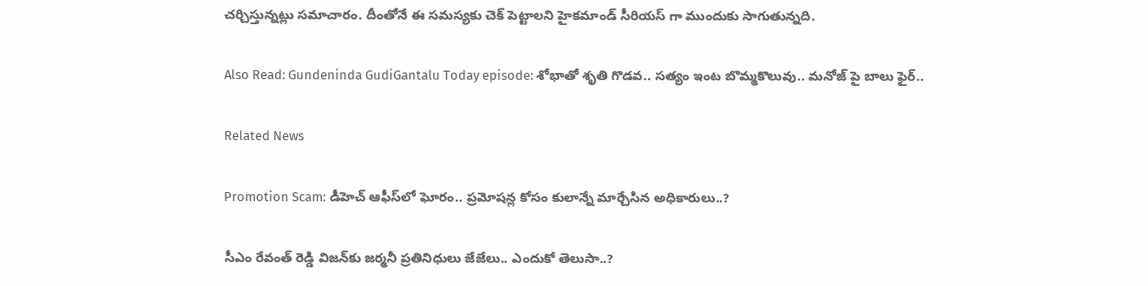చర్చిస్తున్నట్లు సమాచారం. దీంతోనే ఈ సమస్యకు చెక్ పెట్టాలని హైకమాండ్ సీరియస్ గా ముందుకు సాగుతున్నది.

Also Read: Gundeninda GudiGantalu Today episode: శోభాతో శృతి గొడవ.. సత్యం ఇంట బొమ్మకొలువు.. మనోజ్ పై బాలు ఫైర్..

Related News

Promotion Scam: డీహెచ్ ఆఫీస్‌లో ఘోరం.. ప్రమోషన్ల కోసం కులాన్నే మార్చేసిన అధికారులు..?

సీఎం రేవంత్ రెడ్డి విజన్‌కు జర్మనీ ప్రతినిధులు జేజేలు.. ఎందుకో తెలుసా..?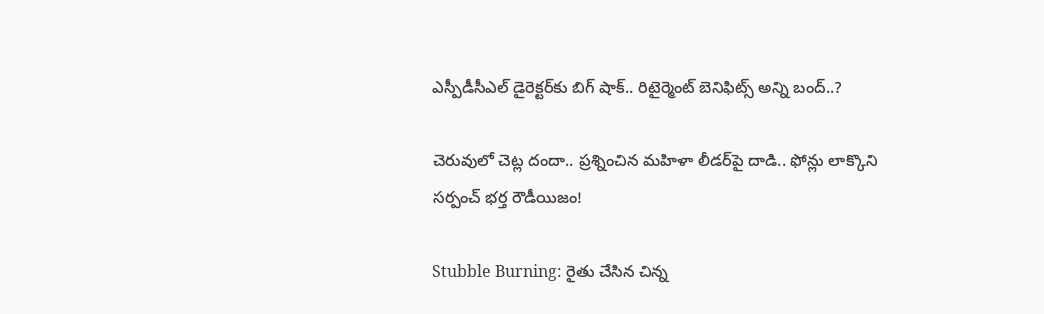ఎస్పీడీసీఎల్ డైరెక్టర్‌కు బిగ్ షాక్.. రిటైర్మెంట్ బెనిఫిట్స్ అన్ని బంద్..?

చెరువులో చెట్ల దందా.. ప్రశ్నించిన మహిళా లీడర్‌పై దాడి.. ఫోన్లు లాక్కొని సర్పంచ్ భర్త రౌడీయిజం!

Stubble Burning: రైతు చేసిన చిన్న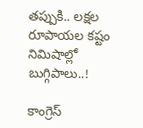తప్పుకి.. లక్షల రూపాయల కష్టం నిమిషాల్లో బుగ్గిపాలు..!

కాంగ్రెస్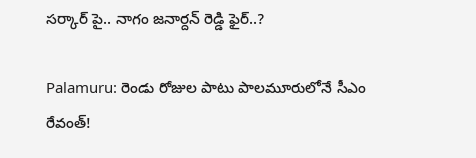సర్కార్‌ పై.. నాగం జనార్దన్ రెడ్డి ఫైర్..?

Palamuru: రెండు రోజుల పాటు పాలమూరులోనే సీఎం రేవంత్!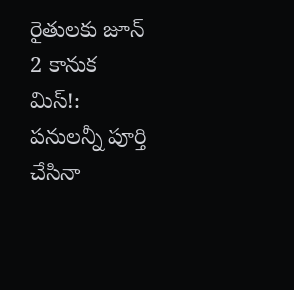రైతులకు జూన్ 2 కానుక మిస్!: పనులన్నీ పూర్తి చేసినా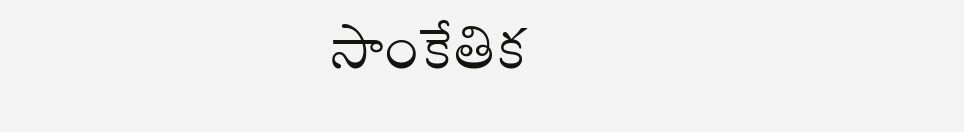సాంకేతిక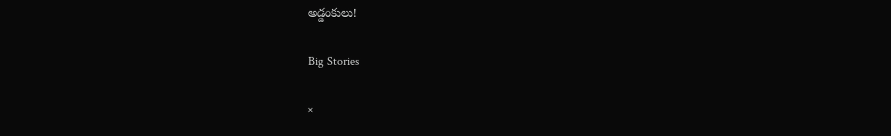అడ్డంకులు!

Big Stories

×